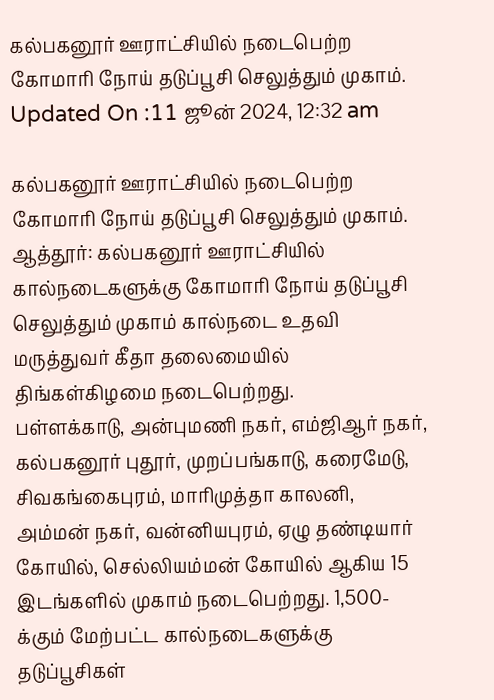கல்பகனூர் ஊராட்சியில் நடைபெற்ற கோமாரி நோய் தடுப்பூசி செலுத்தும் முகாம்.
Updated On :11 ஜூன் 2024, 12:32 am

கல்பகனூர் ஊராட்சியில் நடைபெற்ற கோமாரி நோய் தடுப்பூசி செலுத்தும் முகாம்.
ஆத்தூர்: கல்பகனூர் ஊராட்சியில் கால்நடைகளுக்கு கோமாரி நோய் தடுப்பூசி செலுத்தும் முகாம் கால்நடை உதவி மருத்துவர் கீதா தலைமையில் திங்கள்கிழமை நடைபெற்றது.
பள்ளக்காடு, அன்புமணி நகர், எம்ஜிஆர் நகர், கல்பகனூர் புதூர், முறப்பங்காடு, கரைமேடு, சிவகங்கைபுரம், மாரிமுத்தா காலனி, அம்மன் நகர், வன்னியபுரம், ஏழு தண்டியார் கோயில், செல்லியம்மன் கோயில் ஆகிய 15 இடங்களில் முகாம் நடைபெற்றது. 1,500-க்கும் மேற்பட்ட கால்நடைகளுக்கு தடுப்பூசிகள்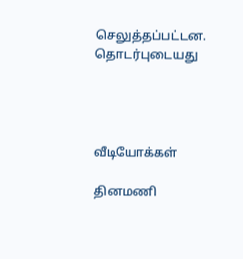செலுத்தப்பட்டன.
தொடர்புடையது




வீடியோக்கள்

தினமணி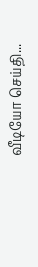வீடியோ செய்தி...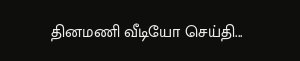தினமணி வீடியோ செய்தி...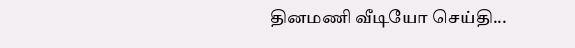தினமணி வீடியோ செய்தி...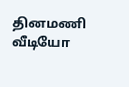தினமணி வீடியோ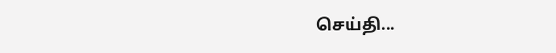செய்தி...